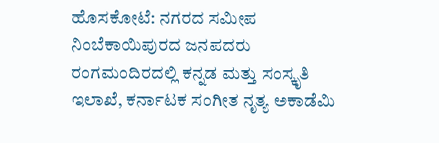ಹೊಸಕೋಟೆ: ನಗರದ ಸಮೀಪ ನಿಂಬೆಕಾಯಿಪುರದ ಜನಪದರು ರಂಗಮಂದಿರದಲ್ಲಿ ಕನ್ನಡ ಮತ್ತು ಸಂಸ್ಕೃತಿ ಇಲಾಖೆ, ಕರ್ನಾಟಕ ಸಂಗೀತ ನೃತ್ಯ ಅಕಾಡೆಮಿ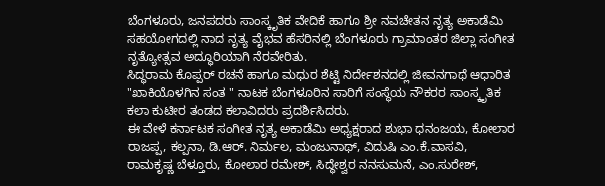ಬೆಂಗಳೂರು, ಜನಪದರು ಸಾಂಸ್ಕೃತಿಕ ವೇದಿಕೆ ಹಾಗೂ ಶ್ರೀ ನವಚೇತನ ನೃತ್ಯ ಅಕಾಡೆಮಿ ಸಹಯೋಗದಲ್ಲಿ ನಾದ ನೃತ್ಯ ವೈಭವ ಹೆಸರಿನಲ್ಲಿ ಬೆಂಗಳೂರು ಗ್ರಾಮಾಂತರ ಜಿಲ್ಲಾ ಸಂಗೀತ ನೃತ್ಯೋತ್ಸವ ಅದ್ಧೂರಿಯಾಗಿ ನೆರವೇರಿತು.
ಸಿದ್ಧರಾಮ ಕೊಪ್ಪರ್ ರಚನೆ ಹಾಗೂ ಮಧುರ ಶೆಟ್ಟಿ ನಿರ್ದೇಶನದಲ್ಲಿ ಜೀವನಗಾಥೆ ಆಧಾರಿತ "ಖಾಕಿಯೊಳಗಿನ ಸಂತ " ನಾಟಕ ಬೆಂಗಳೂರಿನ ಸಾರಿಗೆ ಸಂಸ್ಥೆಯ ನೌಕರರ ಸಾಂಸ್ಕೃತಿಕ ಕಲಾ ಕುಟೀರ ತಂಡದ ಕಲಾವಿದರು ಪ್ರದರ್ಶಿಸಿದರು.
ಈ ವೇಳೆ ಕರ್ನಾಟಕ ಸಂಗೀತ ನೃತ್ಯ ಅಕಾಡೆಮಿ ಅಧ್ಯಕ್ಷರಾದ ಶುಭಾ ಧನಂಜಯ, ಕೋಲಾರ ರಾಜಪ್ಪ, ಕಲ್ಪನಾ, ಡಿ.ಆರ್. ನಿರ್ಮಲ, ಮಂಜುನಾಥ್, ವಿದುಷಿ ಎಂ.ಕೆ.ವಾಸವಿ, ರಾಮಕೃಷ್ಣ ಬೆಳ್ತೂರು, ಕೋಲಾರ ರಮೇಶ್, ಸಿದ್ಧೇಶ್ವರ ನನಸುಮನೆ, ಎಂ.ಸುರೇಶ್,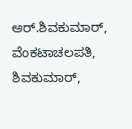ಆರ್.ಶಿವಕುಮಾರ್, ವೆಂಕಟಾಚಲಪತಿ, ಶಿವಕುಮಾರ್,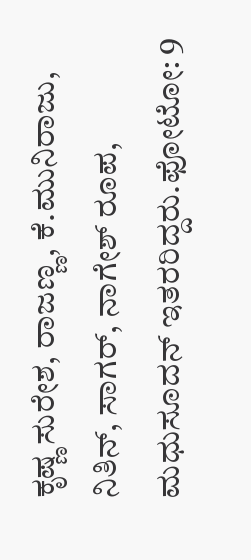ಕೃಷ್ಣ ಸುರೇಶ, ರಾಜಣ್ಣ, ಕೆ.ಮುನಿರಾಜು, ನಿತಿನ್, ಸಾಗರ್, ನಾಗೇಶ್ ರೂಪ, ಮಧುಸೂದನ್ ಇತರರಿದ್ದರು.ಫೋಟೋ: 9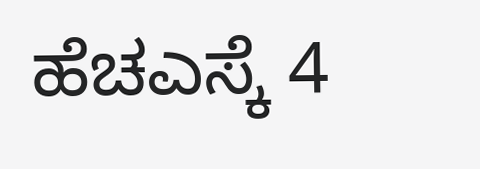ಹೆಚಎಸ್ಕೆ 4